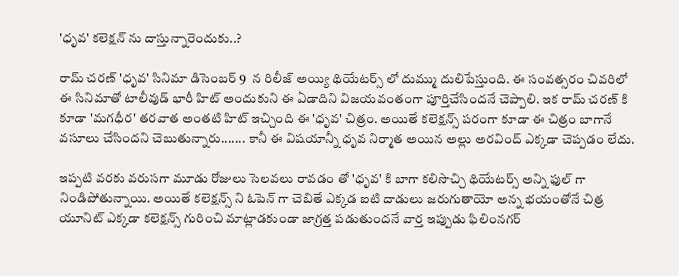'ధృవ' కలెక్షన్ ను దాస్తున్నారెందుకు..?

రామ్ చరణ్ 'ధృవ' సినిమా డిసెంబర్ 9  న రిలీజ్ అయ్యి థియేటర్స్ లో దుమ్ము దులిపేస్తుంది. ఈ సంవత్సరం చివరిలో ఈ సినిమాతో టాలీవుడ్ భారీ హిట్ అందుకుని ఈ ఏడాదిని విజయవంతంగా పూర్తిచేసిందనే చెప్పాలి. ఇక రామ్ చరణ్ కి కూడా 'మగధీర' తరవాత అంతటి హిట్ ఇచ్చింది ఈ 'ధృవ' చిత్రం. అయితే కలెక్షన్స్ పరంగా కూడా ఈ చిత్రం బాగానే వసూలు చేసిందని చెబుతున్నారు....... కానీ ఈ విషయాన్నీ ధృవ నిర్మాత అయిన అల్లు అరవింద్ ఎక్కడా చెప్పడం లేదు.

ఇప్పటి వరకు వరుసగా మూడు రోజులు సెలవలు రావడం తో 'ధృవ' కి బాగా కలిసొచ్చి థియేటర్స్ అన్ని ఫుల్ గా నిండిపోతున్నాయి. అయితే కలెక్షన్స్ ని ఓపెన్ గా చెబితే ఎక్కడ ఐటి దాడులు జరుగుతాయో అన్న భయంతోనే చిత్ర యూనిట్ ఎక్కడా కలెక్షన్స్ గురించి మాట్లాడకుండా జాగ్రత్త పడుతుందనే వార్త ఇప్పుడు ఫిలింనగర్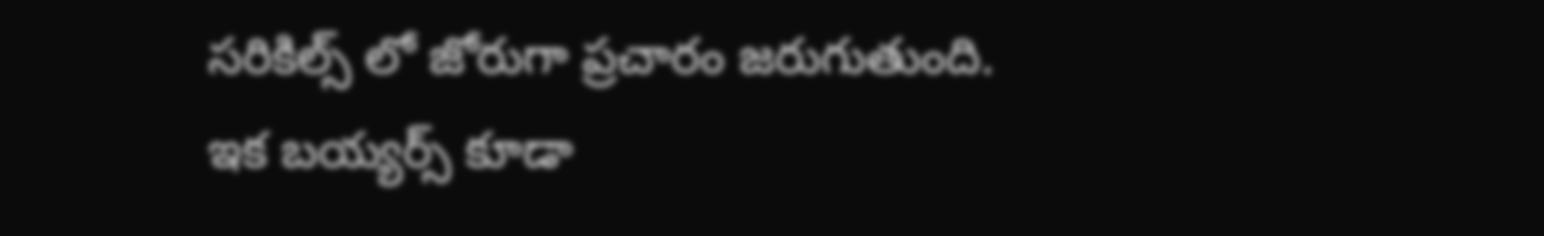సరికిల్స్ లో జోరుగా ప్రచారం జరుగుతుంది. ఇక బయ్యర్స్ కూడా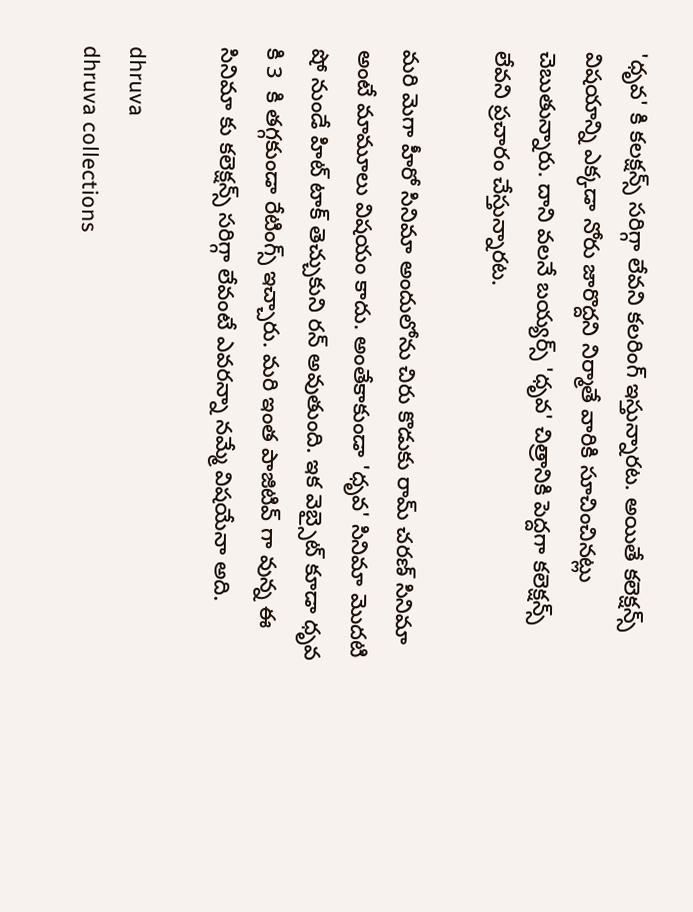'ధృవ' కి కలక్షన్స్ సరిగ్గా లేవని కలరింగ్ ఇస్తున్నారట. అయితే కలెక్షన్స్ విషయాన్ని ఎక్కడా నోరు జారొద్దని నిర్మాతే వారికి సూచించినట్లు చెబుతున్నారు. దాని వలనే బయ్యర్స్ 'ధృవ' చిత్రానికి పెద్దగా కలెక్షన్స్ లేవని ప్రచారం చేస్తున్నారట.

మరి మెగా హీరో సినిమా అందులోను చిరు కొడుకు రామ్ చరణ్ సినిమా అంటే మామూలు విషయం కాదు. అంతేకాకుండా 'ధృవ' సినిమా మొదటి షో నుండే హిట్ టాక్ తెచ్చుకుని రన్ అవుతుంది. ఇక వెబ్సైట్ కూడా ధృవ కి 3  కి తగ్గకుండా రేటింగ్స్ ఇచ్చారు. మరి ఇంత పాజిటివ్ గా వున్న ఈ సినిమా కు కలెక్షన్స్ సరిగ్గా లేవంటే ఎవరన్నా నమ్మే విషయేనా అది.

dhruva
dhruva collections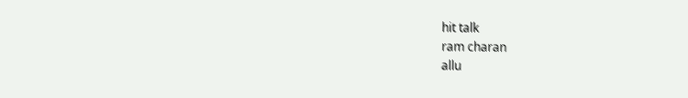hit talk
ram charan
allu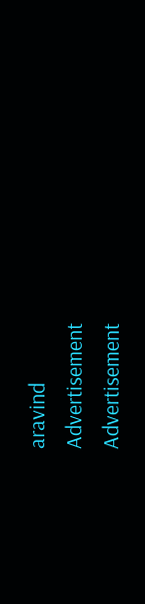aravind
Advertisement
Advertisement